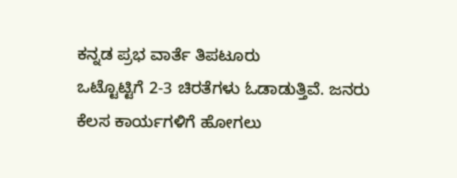ಕನ್ನಡ ಪ್ರಭ ವಾರ್ತೆ ತಿಪಟೂರು
ಒಟ್ಟೊಟ್ಟಿಗೆ 2-3 ಚಿರತೆಗಳು ಓಡಾಡುತ್ತಿವೆ. ಜನರು ಕೆಲಸ ಕಾರ್ಯಗಳಿಗೆ ಹೋಗಲು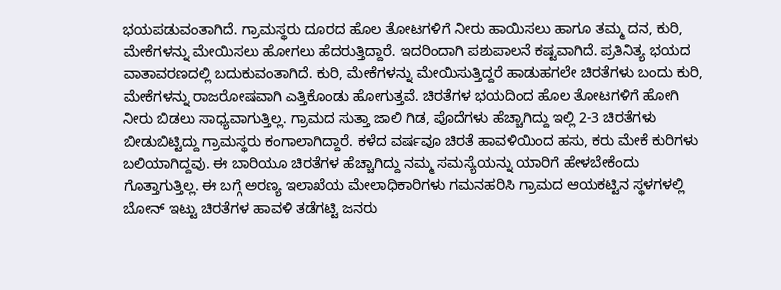ಭಯಪಡುವಂತಾಗಿದೆ. ಗ್ರಾಮಸ್ಥರು ದೂರದ ಹೊಲ ತೋಟಗಳಿಗೆ ನೀರು ಹಾಯಿಸಲು ಹಾಗೂ ತಮ್ಮ ದನ, ಕುರಿ, ಮೇಕೆಗಳನ್ನು ಮೇಯಿಸಲು ಹೋಗಲು ಹೆದರುತ್ತಿದ್ದಾರೆ. ಇದರಿಂದಾಗಿ ಪಶುಪಾಲನೆ ಕಷ್ಟವಾಗಿದೆ. ಪ್ರತಿನಿತ್ಯ ಭಯದ ವಾತಾವರಣದಲ್ಲಿ ಬದುಕುವಂತಾಗಿದೆ. ಕುರಿ, ಮೇಕೆಗಳನ್ನು ಮೇಯಿಸುತ್ತಿದ್ದರೆ ಹಾಡುಹಗಲೇ ಚಿರತೆಗಳು ಬಂದು ಕುರಿ, ಮೇಕೆಗಳನ್ನು ರಾಜರೋಷವಾಗಿ ಎತ್ತಿಕೊಂಡು ಹೋಗುತ್ತವೆ. ಚಿರತೆಗಳ ಭಯದಿಂದ ಹೊಲ ತೋಟಗಳಿಗೆ ಹೋಗಿ ನೀರು ಬಿಡಲು ಸಾಧ್ಯವಾಗುತ್ತಿಲ್ಲ. ಗ್ರಾಮದ ಸುತ್ತಾ ಜಾಲಿ ಗಿಡ, ಪೊದೆಗಳು ಹೆಚ್ಚಾಗಿದ್ದು ಇಲ್ಲಿ 2-3 ಚಿರತೆಗಳು ಬೀಡುಬಿಟ್ಟಿದ್ದು ಗ್ರಾಮಸ್ಥರು ಕಂಗಾಲಾಗಿದ್ದಾರೆ. ಕಳೆದ ವರ್ಷವೂ ಚಿರತೆ ಹಾವಳಿಯಿಂದ ಹಸು, ಕರು ಮೇಕೆ ಕುರಿಗಳು ಬಲಿಯಾಗಿದ್ದವು. ಈ ಬಾರಿಯೂ ಚಿರತೆಗಳ ಹೆಚ್ಚಾಗಿದ್ದು ನಮ್ಮ ಸಮಸ್ಯೆಯನ್ನು ಯಾರಿಗೆ ಹೇಳಬೇಕೆಂದು ಗೊತ್ತಾಗುತ್ತಿಲ್ಲ. ಈ ಬಗ್ಗೆ ಅರಣ್ಯ ಇಲಾಖೆಯ ಮೇಲಾಧಿಕಾರಿಗಳು ಗಮನಹರಿಸಿ ಗ್ರಾಮದ ಆಯಕಟ್ಟಿನ ಸ್ಥಳಗಳಲ್ಲಿ ಬೋನ್ ಇಟ್ಟು ಚಿರತೆಗಳ ಹಾವಳಿ ತಡೆಗಟ್ಟಿ ಜನರು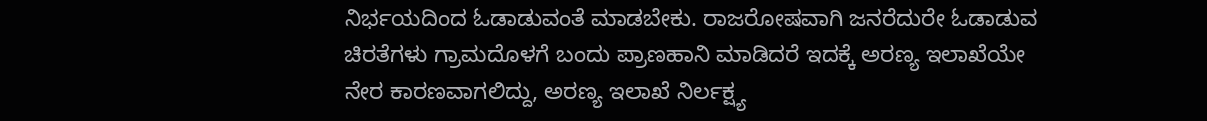ನಿರ್ಭಯದಿಂದ ಓಡಾಡುವಂತೆ ಮಾಡಬೇಕು. ರಾಜರೋಷವಾಗಿ ಜನರೆದುರೇ ಓಡಾಡುವ ಚಿರತೆಗಳು ಗ್ರಾಮದೊಳಗೆ ಬಂದು ಪ್ರಾಣಹಾನಿ ಮಾಡಿದರೆ ಇದಕ್ಕೆ ಅರಣ್ಯ ಇಲಾಖೆಯೇ ನೇರ ಕಾರಣವಾಗಲಿದ್ದು, ಅರಣ್ಯ ಇಲಾಖೆ ನಿರ್ಲಕ್ಷ್ಯ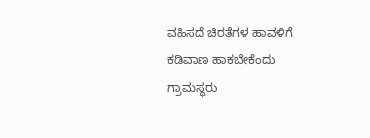ವಹಿಸದೆ ಚಿರತೆಗಳ ಹಾವಳಿಗೆ ಕಡಿವಾಣ ಹಾಕಬೇಕೆಂದು ಗ್ರಾಮಸ್ಥರು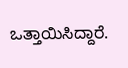ಒತ್ತಾಯಿಸಿದ್ದಾರೆ.